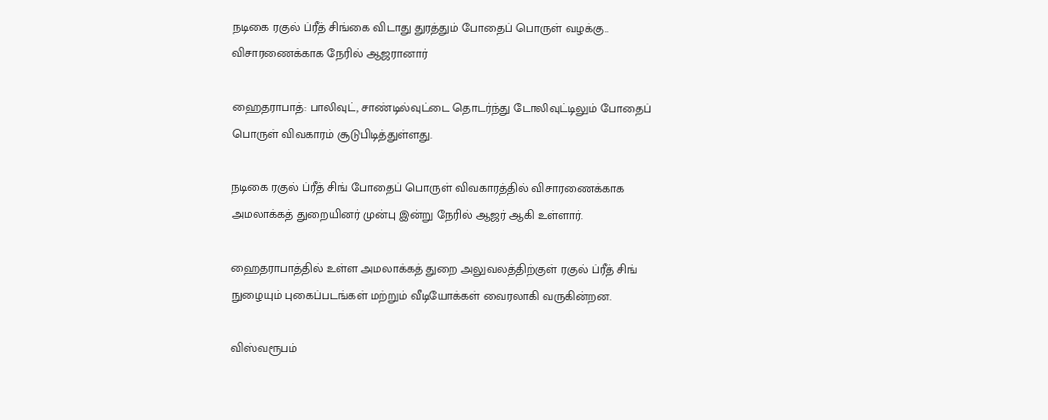நடிகை ரகுல் ப்ரீத் சிங்கை விடாது துரத்தும் போதைப் பொருள் வழக்கு.. விசாரணைக்காக நேரில் ஆஜரானார்

ஹைதராபாத்: பாலிவுட், சாண்டில்வுட்டை தொடர்ந்து டோலிவுட்டிலும் போதைப் பொருள் விவகாரம் சூடுபிடித்துள்ளது.

நடிகை ரகுல் ப்ரீத் சிங் போதைப் பொருள் விவகாரத்தில் விசாரணைக்காக அமலாக்கத் துறையினர் முன்பு இன்று நேரில் ஆஜர் ஆகி உள்ளார்.

ஹைதராபாத்தில் உள்ள அமலாக்கத் துறை அலுவலத்திற்குள் ரகுல் ப்ரீத் சிங் நுழையும் புகைப்படங்கள் மற்றும் வீடியோக்கள் வைரலாகி வருகின்றன.

விஸ்வரூபம்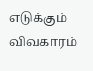எடுக்கும் விவகாரம்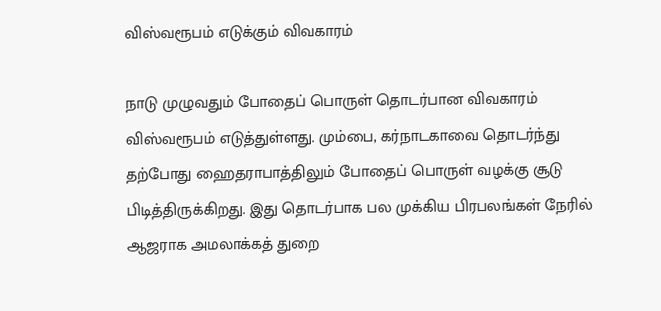விஸ்வரூபம் எடுக்கும் விவகாரம்

நாடு முழுவதும் போதைப் பொருள் தொடர்பான விவகாரம் விஸ்வரூபம் எடுத்துள்ளது. மும்பை, கர்நாடகாவை தொடர்ந்து தற்போது ஹைதராபாத்திலும் போதைப் பொருள் வழக்கு சூடு பிடித்திருக்கிறது. இது தொடர்பாக பல முக்கிய பிரபலங்கள் நேரில் ஆஜராக அமலாக்கத் துறை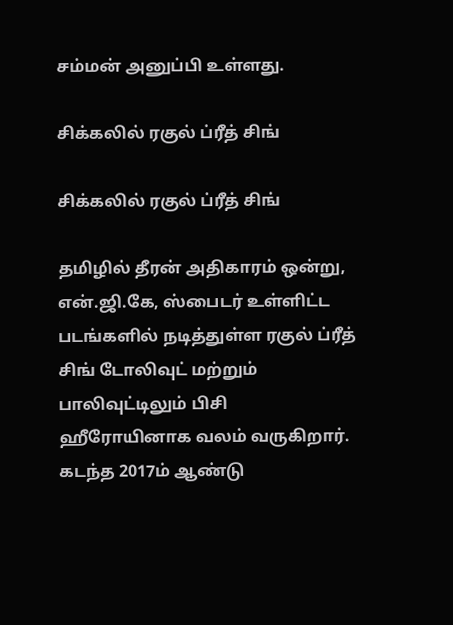சம்மன் அனுப்பி உள்ளது.

சிக்கலில் ரகுல் ப்ரீத் சிங்

சிக்கலில் ரகுல் ப்ரீத் சிங்

தமிழில் தீரன் அதிகாரம் ஒன்று, என்.ஜி.கே, ஸ்பைடர் உள்ளிட்ட படங்களில் நடித்துள்ள ரகுல் ப்ரீத் சிங் டோலிவுட் மற்றும் பாலிவுட்டிலும் பிசி ஹீரோயினாக வலம் வருகிறார். கடந்த 2017ம் ஆண்டு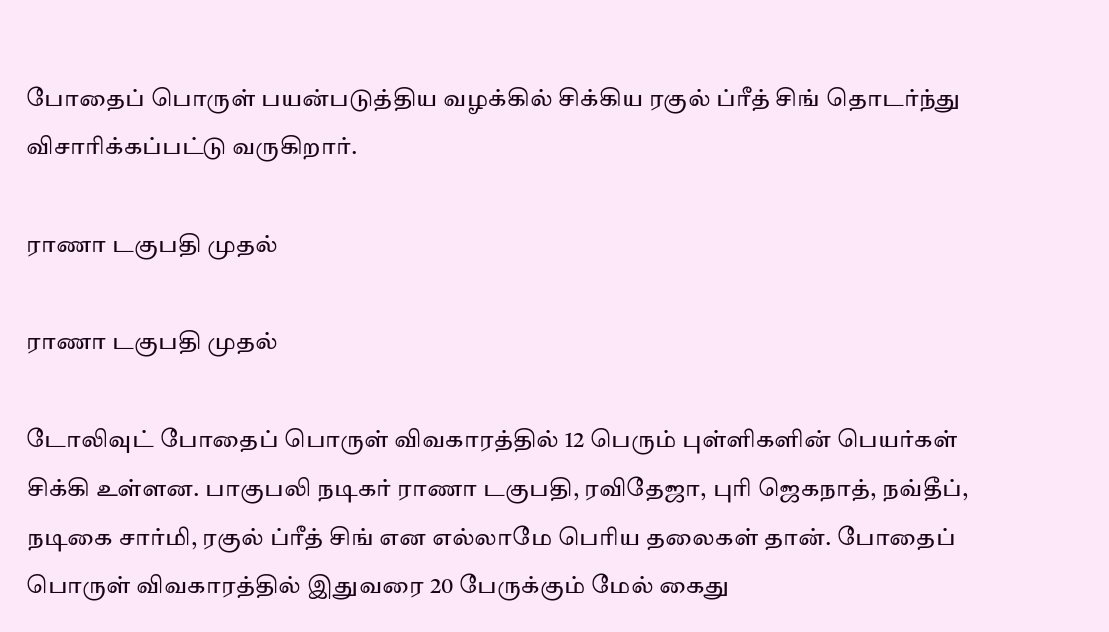போதைப் பொருள் பயன்படுத்திய வழக்கில் சிக்கிய ரகுல் ப்ரீத் சிங் தொடர்ந்து விசாரிக்கப்பட்டு வருகிறார்.

ராணா டகுபதி முதல்

ராணா டகுபதி முதல்

டோலிவுட் போதைப் பொருள் விவகாரத்தில் 12 பெரும் புள்ளிகளின் பெயர்கள் சிக்கி உள்ளன. பாகுபலி நடிகர் ராணா டகுபதி, ரவிதேஜா, புரி ஜெகநாத், நவ்தீப், நடிகை சார்மி, ரகுல் ப்ரீத் சிங் என எல்லாமே பெரிய தலைகள் தான். போதைப் பொருள் விவகாரத்தில் இதுவரை 20 பேருக்கும் மேல் கைது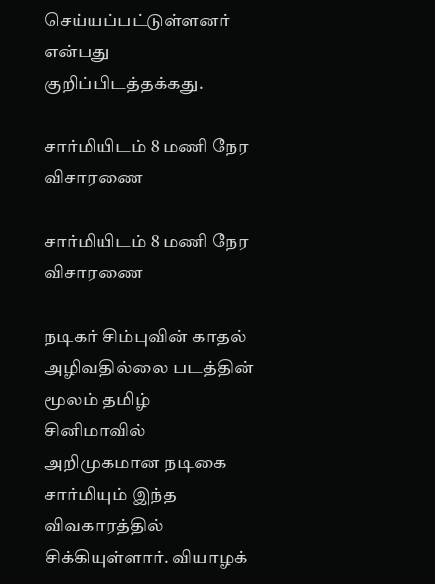செய்யப்பட்டுள்ளனர் என்பது குறிப்பிடத்தக்கது.

சார்மியிடம் 8 மணி நேர விசாரணை

சார்மியிடம் 8 மணி நேர விசாரணை

நடிகர் சிம்புவின் காதல் அழிவதில்லை படத்தின் மூலம் தமிழ் சினிமாவில் அறிமுகமான நடிகை சார்மியும் இந்த விவகாரத்தில் சிக்கியுள்ளார். வியாழக்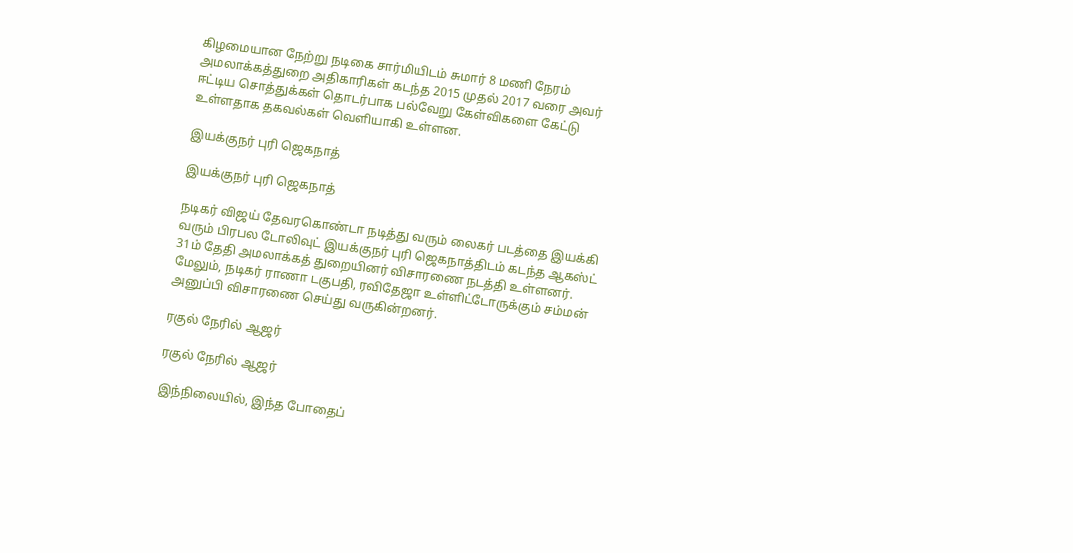கிழமையான நேற்று நடிகை சார்மியிடம் சுமார் 8 மணி நேரம் அமலாக்கத்துறை அதிகாரிகள் கடந்த 2015 முதல் 2017 வரை அவர் ஈட்டிய சொத்துக்கள் தொடர்பாக பல்வேறு கேள்விகளை கேட்டு உள்ளதாக தகவல்கள் வெளியாகி உள்ளன.

இயக்குநர் புரி ஜெகநாத்

இயக்குநர் புரி ஜெகநாத்

நடிகர் விஜய் தேவரகொண்டா நடித்து வரும் லைகர் படத்தை இயக்கி வரும் பிரபல டோலிவுட் இயக்குநர் புரி ஜெகநாத்திடம் கடந்த ஆகஸ்ட் 31ம் தேதி அமலாக்கத் துறையினர் விசாரணை நடத்தி உள்ளனர். மேலும், நடிகர் ராணா டகுபதி, ரவிதேஜா உள்ளிட்டோருக்கும் சம்மன் அனுப்பி விசாரணை செய்து வருகின்றனர்.

ரகுல் நேரில் ஆஜர்

ரகுல் நேரில் ஆஜர்

இந்நிலையில், இந்த போதைப்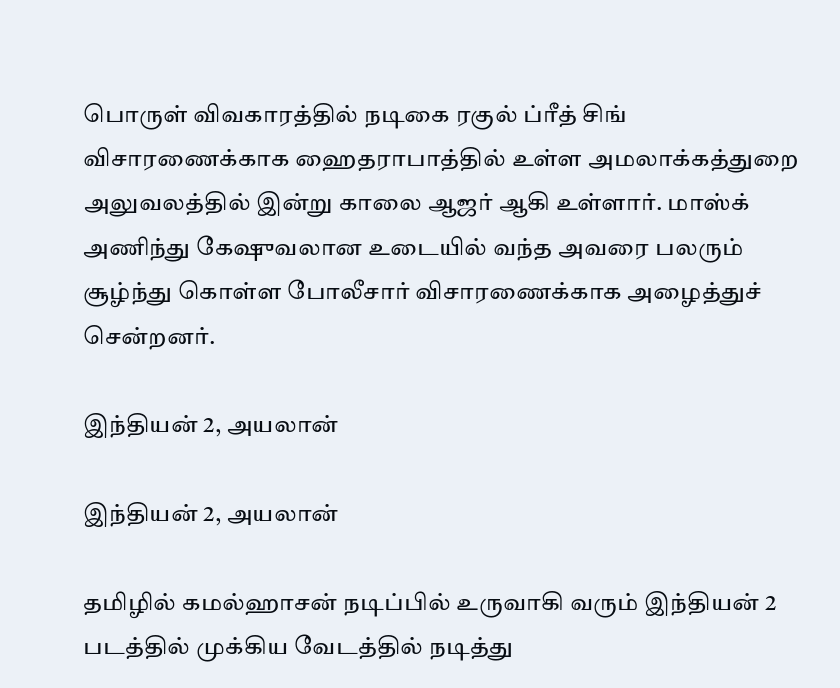பொருள் விவகாரத்தில் நடிகை ரகுல் ப்ரீத் சிங் விசாரணைக்காக ஹைதராபாத்தில் உள்ள அமலாக்கத்துறை அலுவலத்தில் இன்று காலை ஆஜர் ஆகி உள்ளார். மாஸ்க் அணிந்து கேஷுவலான உடையில் வந்த அவரை பலரும் சூழ்ந்து கொள்ள போலீசார் விசாரணைக்காக அழைத்துச் சென்றனர்.

இந்தியன் 2, அயலான்

இந்தியன் 2, அயலான்

தமிழில் கமல்ஹாசன் நடிப்பில் உருவாகி வரும் இந்தியன் 2 படத்தில் முக்கிய வேடத்தில் நடித்து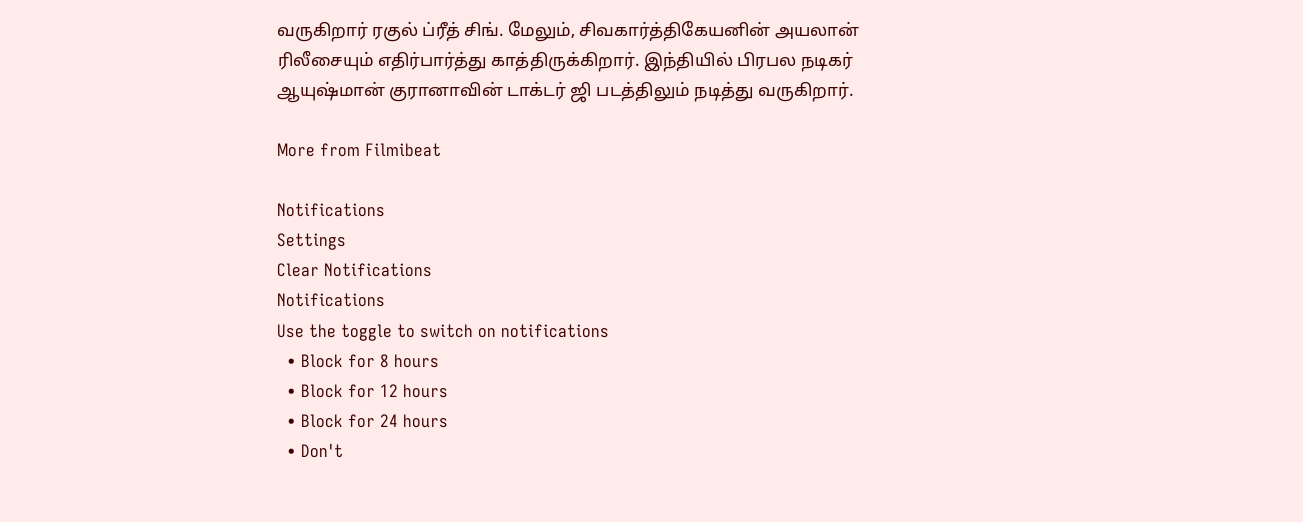வருகிறார் ரகுல் ப்ரீத் சிங். மேலும், சிவகார்த்திகேயனின் அயலான் ரிலீசையும் எதிர்பார்த்து காத்திருக்கிறார். இந்தியில் பிரபல நடிகர் ஆயுஷ்மான் குரானாவின் டாக்டர் ஜி படத்திலும் நடித்து வருகிறார்.

More from Filmibeat

Notifications
Settings
Clear Notifications
Notifications
Use the toggle to switch on notifications
  • Block for 8 hours
  • Block for 12 hours
  • Block for 24 hours
  • Don't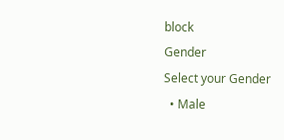block
Gender
Select your Gender
  • Male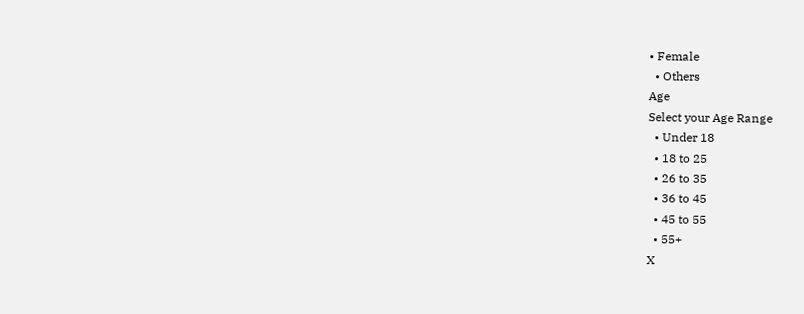• Female
  • Others
Age
Select your Age Range
  • Under 18
  • 18 to 25
  • 26 to 35
  • 36 to 45
  • 45 to 55
  • 55+
X